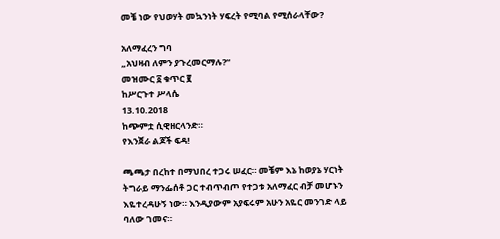መቼ ነው የህወሃት መኳንነት ሃፍረት የሚባል የሚሰራላቸው?

አለማፈረን ግባ
„አህዛብ ለምን ያጉረመርማሉ?“
መዝሙር ፩ ቁጥር ፪
ከሥርጉተ ሥላሴ
13.10.2018
ከጭምቷ ሲዊዘርላንድ።
የእንጀራ ልጆች ፍዳ!

ጫጫታ በረከተ በማህበረ ተጋሩ ሠፈር። መቼም እኔ ከወያኔ ሃርነት ትግራይ ማንፌሰቶ ጋር ተብጥብጦ የተጋቱ አለማፈር ብቻ መሆኑን እዬተረዳሁኝ ነው። እንዲያውም አያፍሩም አሁን አዬር መንገድ ላይ ባለው ገመና።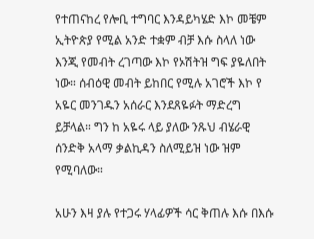የተጠናከረ የሎቢ ተግባር እንዳይካሄድ እኮ መቼም ኢትዮጵያ የሚል አንድ ተቋም ብቻ እሱ ስላለ ነው እንጂ የመብት ረገጣው እኮ የኦሽትዝ ግፍ ያዬለበት ነው። ሰብዕዊ መብት ይከበር የሚሉ አገሮች እኮ የ አዬር መንገዱን አሰራር እንደጸዬፉት ማድረግ ይቻላል። ግን ከ አዬሩ ላይ ያለው ንጹህ ብሄራዊ ሰንድቅ አላማ ቃልኪዳን ስለሚይዝ ነው ዝም የሚባለው።

አሁን እዛ ያሉ የተጋሩ ሃላፊዎች ሳር ቅጠሉ እሱ በእሱ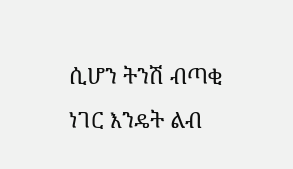ሲሆን ትንሽ ብጣቂ ነገር እንዴት ልብ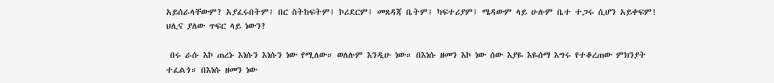አይሰራላቸውም? አያፈሩበትም፤ በር ስትከፍትም፤ ኮሪደርም፤ መጸዳጃ ቤትም፤ ካፍተሪያም፤ ሜዳውም ላይ ሁሉም ቤተ ተጋሩ ሲሆን አይቀፍም! ህሊና ያለው ጥፍር ላይ ነውን?

 በሩ ራሱ እኮ ጠረኑ እነሱን እነሱን ነው የሚለው። ወለሉም እንዲሁ ነው። በእነሱ ዘመን እኮ ነው ሰው እያዬ እዬሰማ እግሩ የተቆረጠው ምክንያት ተፈልጎ። በእነሱ ዘመን ነው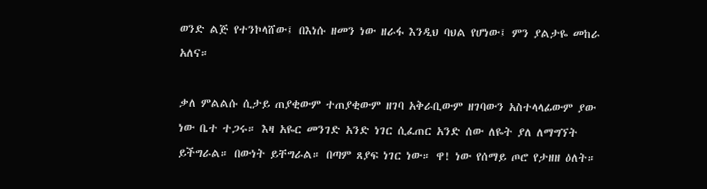ወንድ ልጅ የተንኮላሸው፤ በእነሱ ዘመን ነው ዘራፋ እንዲህ ባህል የሆነው፤ ምን ያልታዬ መከራ አለና።

ቃለ ምልልሱ ሲታይ ጠያቂውም ተጠያቂውም ዘገባ አቅራቢውም ዘገባውን አስተላላፊውም ያው ነው ቤተ ተጋሩ። እዛ አዬር መንገድ አንድ ነገር ሲፈጠር አንድ ሰው ለዬት ያለ ለማግኘት ይችግራል። በውነት ይቸግራል። በጣም ጸያፍ ነገር ነው። ዋ! ነው የሰማይ ጦሮ የታዘዘ ዕለት።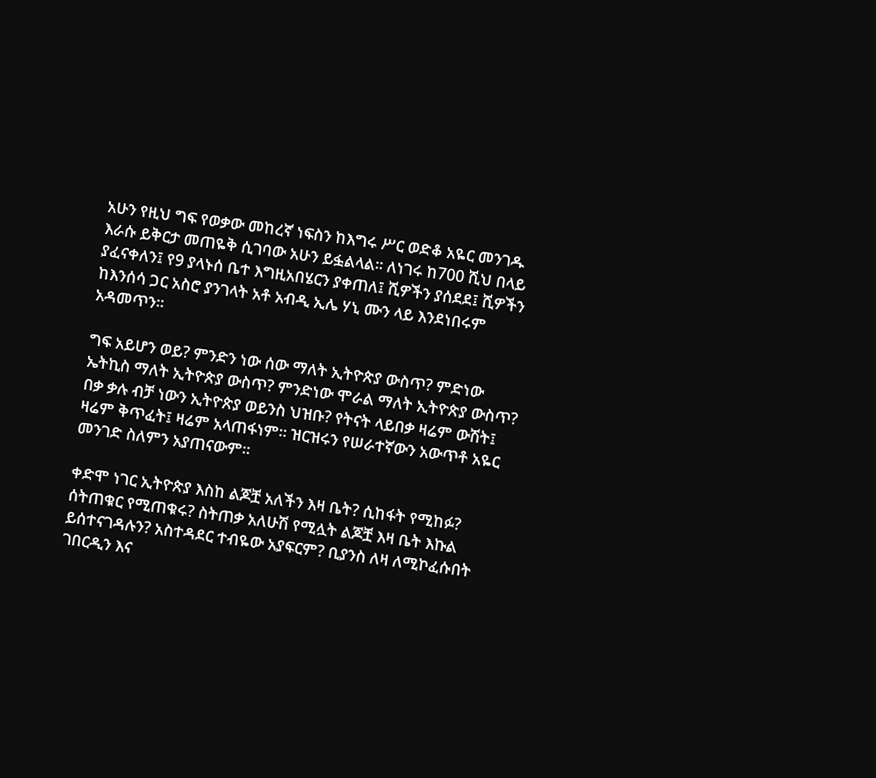አሁን የዚህ ግፍ የወቃው መከረኛ ነፍስን ከእግሩ ሥር ወድቆ አዬር መንገዱ እራሱ ይቅርታ መጠዬቅ ሲገባው አሁን ይፏልላል። ለነገሩ ከ700 ሺህ በላይ ያፈናቀለን፤ የ9 ያላኑሰ ቤተ እግዚአበሄርን ያቀጠለ፤ ሺዎችን ያሰደደ፤ ሺዎችን ከእንሰሳ ጋር አስሮ ያንገላት አቶ አብዲ ኢሌ ሃኒ ሙን ላይ እንደነበሩም አዳመጥን።

ግፍ አይሆን ወይ? ምንድን ነው ሰው ማለት ኢትዮጵያ ውስጥ? ምድነው ኤትኪስ ማለት ኢትዮጵያ ውስጥ? ምንድነው ሞራል ማለት ኢትዮጵያ ውስጥ?
በቃ ቃሉ ብቻ ነውን ኢትዮጵያ ወይንስ ህዝቡ? የትናት ላይበቃ ዛሬም ውሽት፤ ዛሬም ቅጥፈት፤ ዛሬም አላጠፋነም። ዝርዝሩን የሠራተኛውን አውጥቶ አዬር መንገድ ስለምን አያጠናውም።

ቀድሞ ነገር ኢትዮጵያ እስከ ልጆቿ አለችን እዛ ቤት? ሲከፋት የሚከፉ? ሰትጠቁር የሚጠቁሩ? ስትጠቃ አለሁሽ የሚሏት ልጆቿ እዛ ቤት እኩል ይሰተናገዳሉን? አስተዳደር ተብዬው አያፍርም? ቢያንስ ለዛ ለሚኮፈሱበት ገበርዲን እና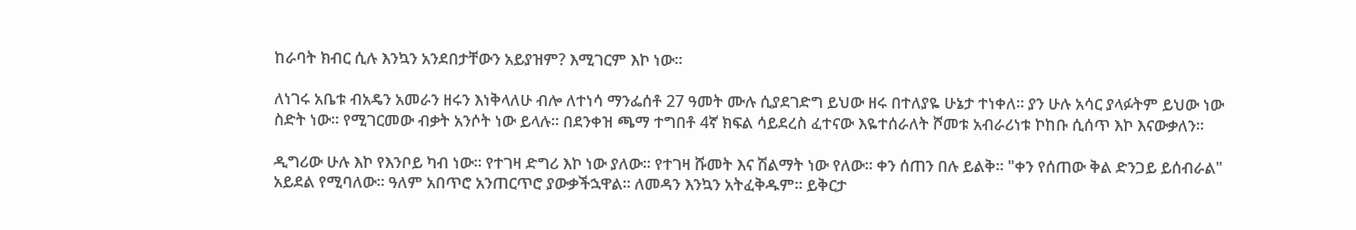ከራባት ክብር ሲሉ እንኳን አንደበታቸውን አይያዝም? እሚገርም እኮ ነው።

ለነገሩ አቤቱ ብአዴን አመራን ዘሩን እነቅላለሁ ብሎ ለተነሳ ማንፌሰቶ 27 ዓመት ሙሉ ሲያደገድግ ይህው ዘሩ በተለያዬ ሁኔታ ተነቀለ። ያን ሁሉ አሳር ያላፉትም ይህው ነው ስድት ነው። የሚገርመው ብቃት አንሶት ነው ይላሉ። በደንቀዝ ጫማ ተግበቶ 4ኛ ክፍል ሳይደረስ ፈተናው እዬተሰራለት ሾመቱ አብራሪነቱ ኮከቡ ሲሰጥ እኮ እናውቃለን።

ዲግሪው ሁሉ እኮ የእንቦይ ካብ ነው። የተገዛ ድግሪ እኮ ነው ያለው። የተገዛ ሹመት እና ሽልማት ነው የለው። ቀን ሰጠን በሉ ይልቅ። "ቀን የሰጠው ቅል ድንጋይ ይሰብራል" አይደል የሚባለው። ዓለም አበጥሮ አንጠርጥሮ ያውቃችኋዋል። ለመዳን እንኳን አትፈቅዱም። ይቅርታ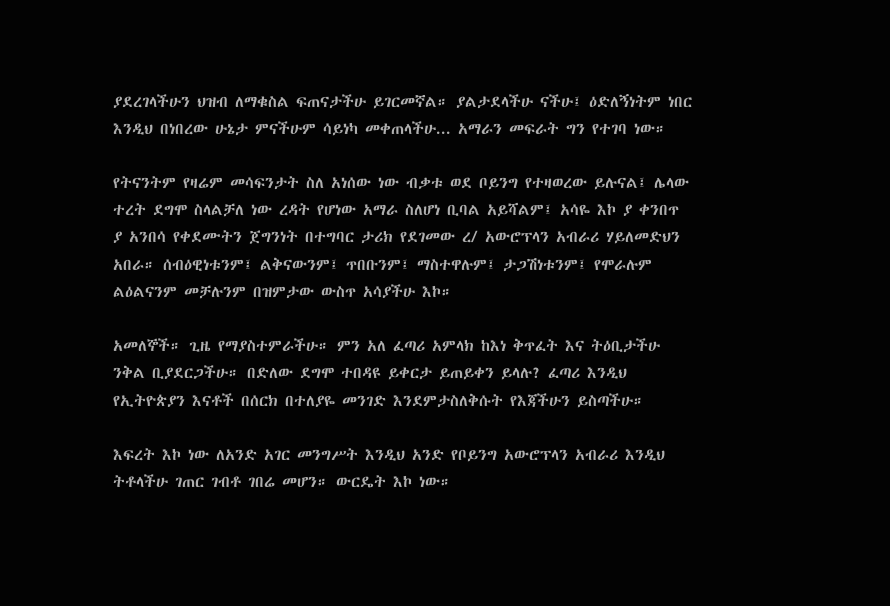ያደረገላችሁን ህዝብ ለማቁስል ፍጠናታችሁ ይገርመኛል። ያልታደላችሁ ናችሁ፤ ዕድለኝነትም ነበር እንዲህ በነበረው ሁኔታ ምናችሁም ሳይነካ መቀጠላችሁ... አማራን መፍራት ግን የተገባ ነው።

የትናንትም የዛሬም መሳፍንታት ስለ አነሰው ነው ብቃቱ ወደ ቦይንግ የተዛወረው ይሉናል፤ ሌላው ተረት ደግሞ ስላልቻለ ነው ረዳት የሆነው አማራ ስለሆነ ቢባል አይሻልም፤ አሳዬ እኮ ያ ቀንበጥ ያ አንበሳ የቀደሙትን ጀግንነት በተግባር ታሪክ የደገመው ረ/ አውሮፕላን አብራሪ ሃይለመድህን አበራ። ሰብዕዊነቱንም፤ ልቅናውንም፤ ጥበቡንም፤ ማስተዋሉም፤ ታጋሽነቱንም፤ የሞራሉም ልዕልናንም መቻሉንም በዝምታው ውስጥ አሳያችሁ እኮ።

አመለኞች። ጊዜ የማያስተምራችሁ። ምን አለ ፈጣሪ አምላክ ከእነ ቅጥፈት እና ትዕቢታችሁ ንቅል ቢያደርጋችሁ። በድለው ደግሞ ተበዳዩ ይቀርታ ይጠይቀን ይላሉ? ፈጣሪ እንዲህ የኢትዮጵያን እናቶች በሰርክ በተለያዬ መንገድ እንደምታስለቅሱት የእጃችሁን ይስጣችሁ።

እፍረት እኮ ነው ለአንድ አገር መንግሥት እንዲህ አንድ የቦይንግ አውሮፕላን አብራሪ እንዲህ ትቶላችሁ ገጠር ገብቶ ገበሬ መሆን። ውርዴት እኮ ነው።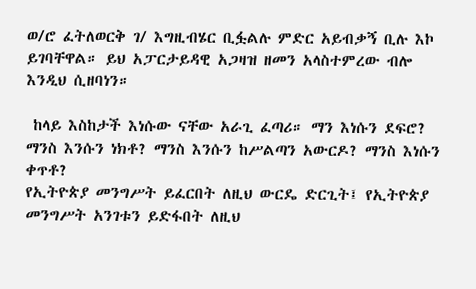ወ/ሮ ፈትለወርቅ ገ/ እግዚብሄር ቢፏልሉ ምድር አይብቃኝ ቢሉ እኮ ይገባቸዋል። ይህ አፓርታይዳዊ አጋዛዝ ዘመን አላስተምረው ብሎ እንዲህ ሲዘባነን።

 ከላይ እስከታች እነሱው ናቸው አራጊ ፈጣሪ። ማን እነሱን ደፍሮ? ማንስ እንሱን ነክቶ? ማንስ እንሱን ከሥልጣን አውርዶ? ማንስ እነሱን ቀጥቶ?
የኢትዮጵያ መንግሥት ይፈርበት ለዚህ ውርዴ ድርጊት፤ የኢትዮጵያ መንግሥት አንገቱን ይድፋበት ለዚህ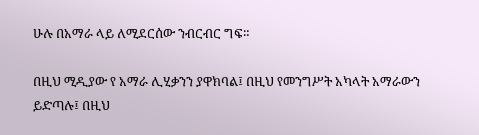ሁሉ በአማራ ላይ ለሚደርሰው ንብርብር ግፍ።

በዚህ ሚዲያው የ አማራ ሊሂቃንን ያዋክባል፤ በዚህ የመንግሥት አካላት አማራውን ይድጣሉ፤ በዚህ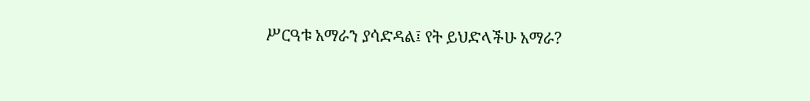ሥርዓቱ አማራን ያሳድዳል፤ የት ይህድላችሁ አማራ?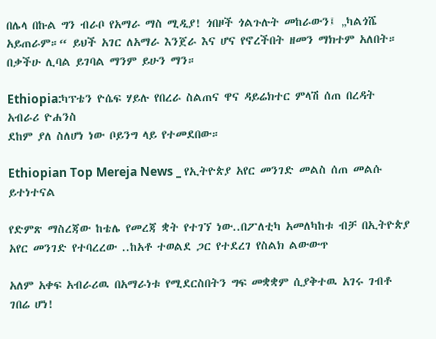በሌላ በኩል ግን ብራቦ የአማራ ማስ ሚዲያ! ጎበዞች ጎልጉሉት መከራውን፤ „ካልጎሼ አይጠራም።“ ይህች አገር ለአማራ እንጀራ እና ሆና የኖረችበት ዘመን ማክተም አለበት። በቃችሁ ሊባል ይገባል ማንም ይሁን ማን።

Ethiopia:ካፕቴን ዮሴፍ ሃይሉ የበረራ ስልጠና ዋና ዳይሬክተር ምላሽ ሰጠ በረዳት አብራሪ ዮሐንስ
ደከም ያለ ስለሆነ ነው ቦይንግ ላይ የተመደበው።

Ethiopian Top Mereja News _ የኢትዮጵያ አየር መንገድ መልስ ሰጠ መልሱ ይተነተናል

የድምጽ ማስረጃው ከቴሌ የመረጃ ቋት የተገኘ ነው..በፖለቲካ አመለካከቱ ብቻ በኢትዮጵያ አየር መንገድ የተባረረው ..ከአቶ ተወልደ ጋር የተደረገ የስልክ ልውውጥ

አለም አቀፍ አብራሪዉ በአማራነቱ የሚደርስበትን ግፍ መቋቋም ሲያቅተዉ አገሩ ገብቶ ገበሬ ሆነ!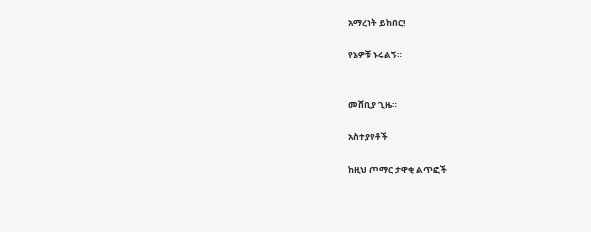አማረነት ይከበር!

የኔዎቹ ኑሩልኝ።


መሸቢያ ጊዜ።

አስተያየቶች

ከዚህ ጦማር ታዋቂ ልጥፎች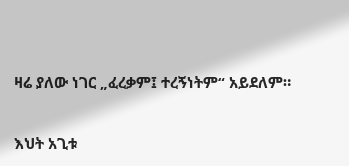ዛሬ ያለው ነገር „ፈረቃም፤ ተረኝነትም“ አይደለም።

እህት አጊቱ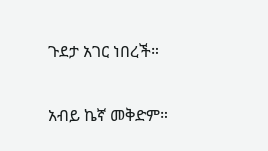ጉደታ አገር ነበረች።

አብይ ኬኛ መቅድም።